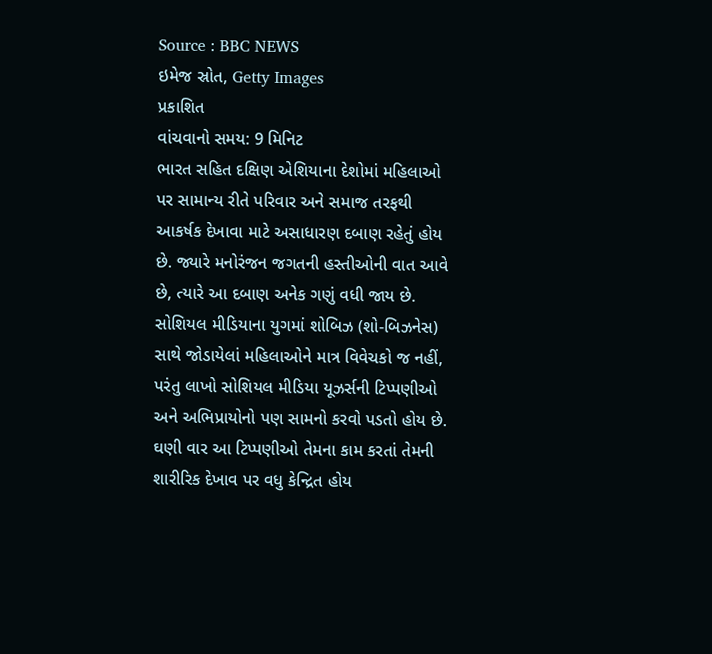Source : BBC NEWS
ઇમેજ સ્રોત, Getty Images
પ્રકાશિત
વાંચવાનો સમય: 9 મિનિટ
ભારત સહિત દક્ષિણ એશિયાના દેશોમાં મહિલાઓ પર સામાન્ય રીતે પરિવાર અને સમાજ તરફથી આકર્ષક દેખાવા માટે અસાધારણ દબાણ રહેતું હોય છે. જ્યારે મનોરંજન જગતની હસ્તીઓની વાત આવે છે, ત્યારે આ દબાણ અનેક ગણું વધી જાય છે.
સોશિયલ મીડિયાના યુગમાં શોબિઝ (શો-બિઝનેસ) સાથે જોડાયેલાં મહિલાઓને માત્ર વિવેચકો જ નહીં, પરંતુ લાખો સોશિયલ મીડિયા યૂઝર્સની ટિપ્પણીઓ અને અભિપ્રાયોનો પણ સામનો કરવો પડતો હોય છે. ઘણી વાર આ ટિપ્પણીઓ તેમના કામ કરતાં તેમની શારીરિક દેખાવ પર વધુ કેન્દ્રિત હોય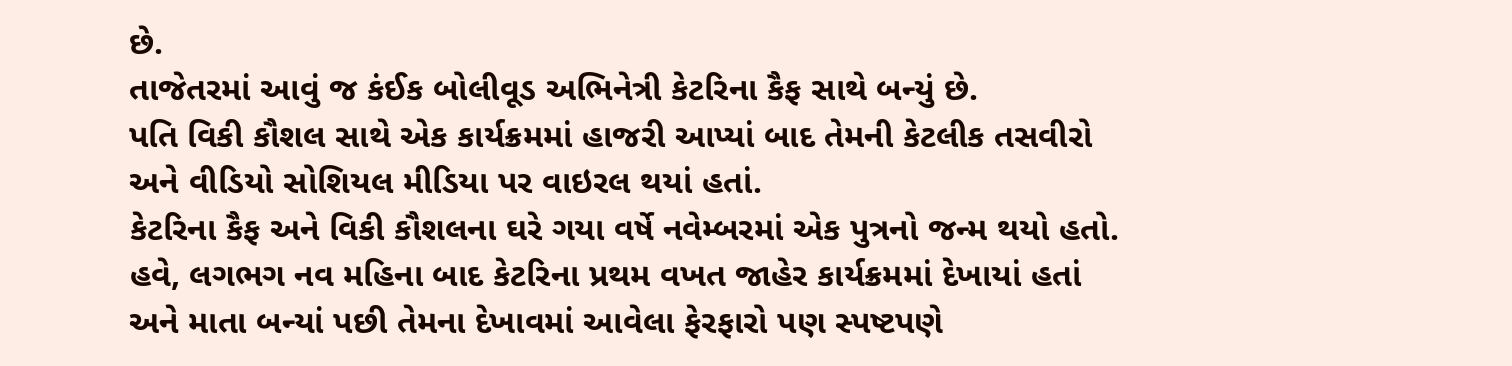છે.
તાજેતરમાં આવું જ કંઈક બોલીવૂડ અભિનેત્રી કેટરિના કૈફ સાથે બન્યું છે.
પતિ વિકી કૌશલ સાથે એક કાર્યક્રમમાં હાજરી આપ્યાં બાદ તેમની કેટલીક તસવીરો અને વીડિયો સોશિયલ મીડિયા પર વાઇરલ થયાં હતાં.
કેટરિના કૈફ અને વિકી કૌશલના ઘરે ગયા વર્ષે નવેમ્બરમાં એક પુત્રનો જન્મ થયો હતો. હવે, લગભગ નવ મહિના બાદ કેટરિના પ્રથમ વખત જાહેર કાર્યક્રમમાં દેખાયાં હતાં અને માતા બન્યાં પછી તેમના દેખાવમાં આવેલા ફેરફારો પણ સ્પષ્ટપણે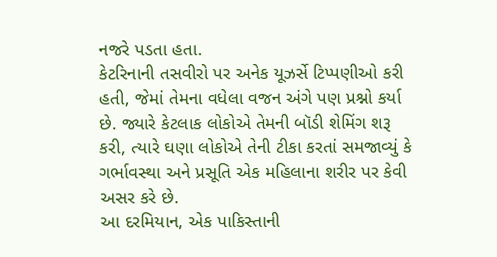નજરે પડતા હતા.
કેટરિનાની તસવીરો પર અનેક યૂઝર્સે ટિપ્પણીઓ કરી હતી, જેમાં તેમના વધેલા વજન અંગે પણ પ્રશ્નો કર્યા છે. જ્યારે કેટલાક લોકોએ તેમની બૉડી શેમિંગ શરૂ કરી, ત્યારે ઘણા લોકોએ તેની ટીકા કરતાં સમજાવ્યું કે ગર્ભાવસ્થા અને પ્રસૂતિ એક મહિલાના શરીર પર કેવી અસર કરે છે.
આ દરમિયાન, એક પાકિસ્તાની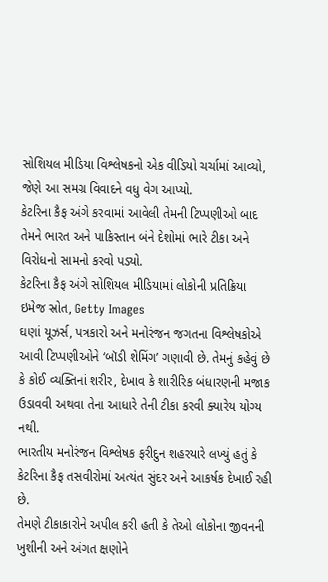સોશિયલ મીડિયા વિશ્લેષકનો એક વીડિયો ચર્ચામાં આવ્યો, જેણે આ સમગ્ર વિવાદને વધુ વેગ આપ્યો.
કેટરિના કૈફ અંગે કરવામાં આવેલી તેમની ટિપ્પણીઓ બાદ તેમને ભારત અને પાકિસ્તાન બંને દેશોમાં ભારે ટીકા અને વિરોધનો સામનો કરવો પડ્યો.
કેટરિના કૈફ અંગે સોશિયલ મીડિયામાં લોકોની પ્રતિક્રિયા
ઇમેજ સ્રોત, Getty Images
ઘણાં યૂઝર્સ, પત્રકારો અને મનોરંજન જગતના વિશ્લેષકોએ આવી ટિપ્પણીઓને ‘બૉડી શેમિંગ’ ગણાવી છે. તેમનું કહેવું છે કે કોઈ વ્યક્તિનાં શરીર, દેખાવ કે શારીરિક બંધારણની મજાક ઉડાવવી અથવા તેના આધારે તેની ટીકા કરવી ક્યારેય યોગ્ય નથી.
ભારતીય મનોરંજન વિશ્લેષક ફરીદુન શહરયારે લખ્યું હતું કે કેટરિના કૈફ તસવીરોમાં અત્યંત સુંદર અને આકર્ષક દેખાઈ રહી છે.
તેમણે ટીકાકારોને અપીલ કરી હતી કે તેઓ લોકોના જીવનની ખુશીની અને અંગત ક્ષણોને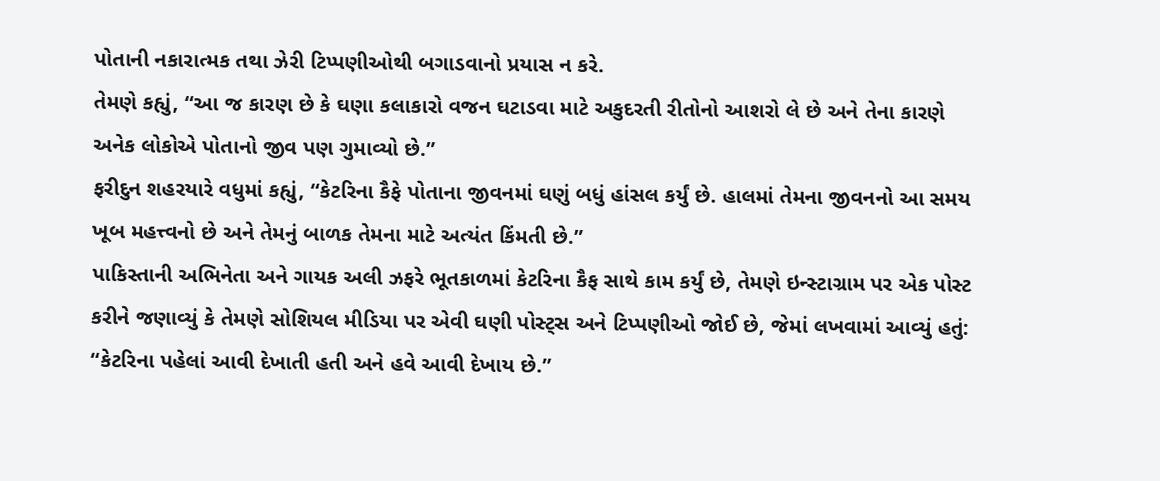પોતાની નકારાત્મક તથા ઝેરી ટિપ્પણીઓથી બગાડવાનો પ્રયાસ ન કરે.
તેમણે કહ્યું, “આ જ કારણ છે કે ઘણા કલાકારો વજન ઘટાડવા માટે અકુદરતી રીતોનો આશરો લે છે અને તેના કારણે અનેક લોકોએ પોતાનો જીવ પણ ગુમાવ્યો છે.”
ફરીદુન શહરયારે વધુમાં કહ્યું, “કેટરિના કૈફે પોતાના જીવનમાં ઘણું બધું હાંસલ કર્યું છે. હાલમાં તેમના જીવનનો આ સમય ખૂબ મહત્ત્વનો છે અને તેમનું બાળક તેમના માટે અત્યંત કિંમતી છે.”
પાકિસ્તાની અભિનેતા અને ગાયક અલી ઝફરે ભૂતકાળમાં કેટરિના કૈફ સાથે કામ કર્યું છે, તેમણે ઇન્સ્ટાગ્રામ પર એક પોસ્ટ કરીને જણાવ્યું કે તેમણે સોશિયલ મીડિયા પર એવી ઘણી પોસ્ટ્સ અને ટિપ્પણીઓ જોઈ છે, જેમાં લખવામાં આવ્યું હતું: “કેટરિના પહેલાં આવી દેખાતી હતી અને હવે આવી દેખાય છે.”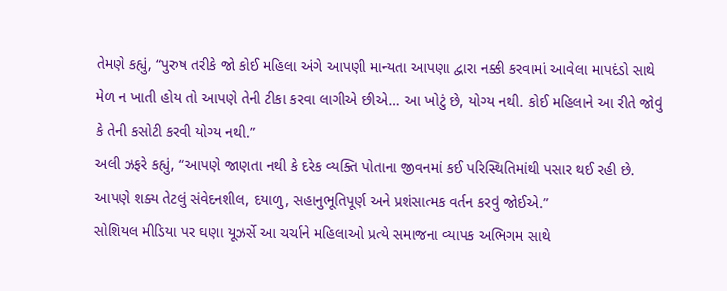તેમણે કહ્યું, “પુરુષ તરીકે જો કોઈ મહિલા અંગે આપણી માન્યતા આપણા દ્વારા નક્કી કરવામાં આવેલા માપદંડો સાથે મેળ ન ખાતી હોય તો આપણે તેની ટીકા કરવા લાગીએ છીએ… આ ખોટું છે, યોગ્ય નથી. કોઈ મહિલાને આ રીતે જોવું કે તેની કસોટી કરવી યોગ્ય નથી.”
અલી ઝફરે કહ્યું, “આપણે જાણતા નથી કે દરેક વ્યક્તિ પોતાના જીવનમાં કઈ પરિસ્થિતિમાંથી પસાર થઈ રહી છે. આપણે શક્ય તેટલું સંવેદનશીલ, દયાળુ, સહાનુભૂતિપૂર્ણ અને પ્રશંસાત્મક વર્તન કરવું જોઈએ.”
સોશિયલ મીડિયા પર ઘણા યૂઝર્સે આ ચર્ચાને મહિલાઓ પ્રત્યે સમાજના વ્યાપક અભિગમ સાથે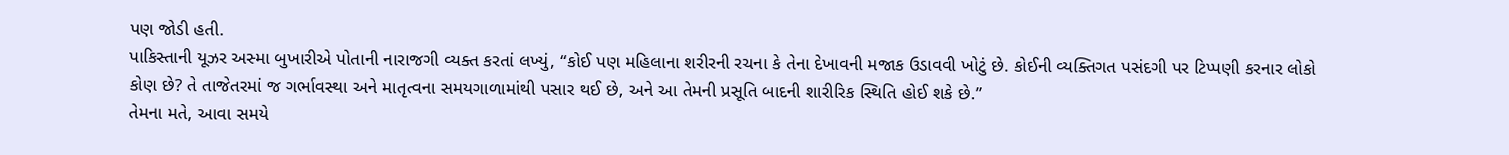પણ જોડી હતી.
પાકિસ્તાની યૂઝર અસ્મા બુખારીએ પોતાની નારાજગી વ્યક્ત કરતાં લખ્યું, “કોઈ પણ મહિલાના શરીરની રચના કે તેના દેખાવની મજાક ઉડાવવી ખોટું છે. કોઈની વ્યક્તિગત પસંદગી પર ટિપ્પણી કરનાર લોકો કોણ છે? તે તાજેતરમાં જ ગર્ભાવસ્થા અને માતૃત્વના સમયગાળામાંથી પસાર થઈ છે, અને આ તેમની પ્રસૂતિ બાદની શારીરિક સ્થિતિ હોઈ શકે છે.”
તેમના મતે, આવા સમયે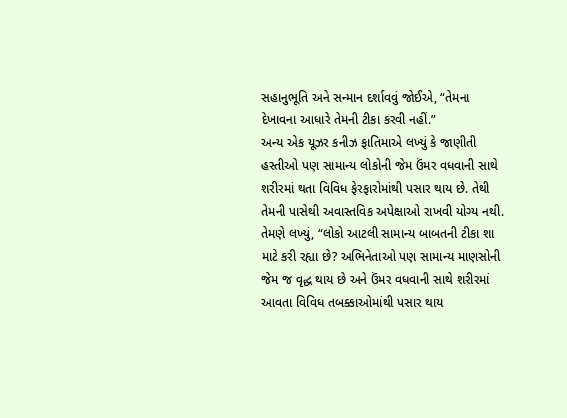સહાનુભૂતિ અને સન્માન દર્શાવવું જોઈએ, “તેમના દેખાવના આધારે તેમની ટીકા કરવી નહીં.”
અન્ય એક યૂઝર કનીઝ ફાતિમાએ લખ્યું કે જાણીતી હસ્તીઓ પણ સામાન્ય લોકોની જેમ ઉંમર વધવાની સાથે શરીરમાં થતા વિવિધ ફેરફારોમાંથી પસાર થાય છે. તેથી તેમની પાસેથી અવાસ્તવિક અપેક્ષાઓ રાખવી યોગ્ય નથી.
તેમણે લખ્યું, “લોકો આટલી સામાન્ય બાબતની ટીકા શા માટે કરી રહ્યા છે? અભિનેતાઓ પણ સામાન્ય માણસોની જેમ જ વૃદ્ધ થાય છે અને ઉંમર વધવાની સાથે શરીરમાં આવતા વિવિધ તબક્કાઓમાંથી પસાર થાય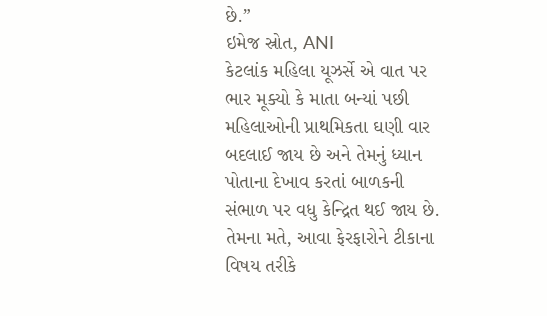છે.”
ઇમેજ સ્રોત, ANI
કેટલાંક મહિલા યૂઝર્સે એ વાત પર ભાર મૂક્યો કે માતા બન્યાં પછી મહિલાઓની પ્રાથમિકતા ઘણી વાર બદલાઈ જાય છે અને તેમનું ધ્યાન પોતાના દેખાવ કરતાં બાળકની સંભાળ પર વધુ કેન્દ્રિત થઈ જાય છે. તેમના મતે, આવા ફેરફારોને ટીકાના વિષય તરીકે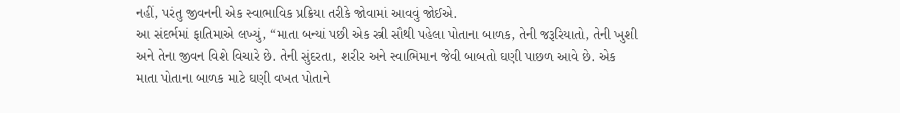નહીં, પરંતુ જીવનની એક સ્વાભાવિક પ્રક્રિયા તરીકે જોવામાં આવવું જોઈએ.
આ સંદર્ભમાં ફાતિમાએ લખ્યું, “માતા બન્યાં પછી એક સ્ત્રી સૌથી પહેલા પોતાના બાળક, તેની જરૂરિયાતો, તેની ખુશી અને તેના જીવન વિશે વિચારે છે. તેની સુંદરતા, શરીર અને સ્વાભિમાન જેવી બાબતો ઘણી પાછળ આવે છે. એક માતા પોતાના બાળક માટે ઘણી વખત પોતાને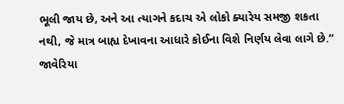ભૂલી જાય છે, અને આ ત્યાગને કદાચ એ લોકો ક્યારેય સમજી શકતા નથી, જે માત્ર બાહ્ય દેખાવના આધારે કોઈના વિશે નિર્ણય લેવા લાગે છે.”
જાવેરિયા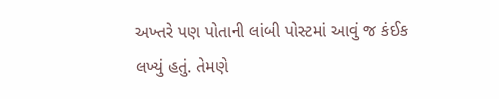અખ્તરે પણ પોતાની લાંબી પોસ્ટમાં આવું જ કંઈક લખ્યું હતું. તેમણે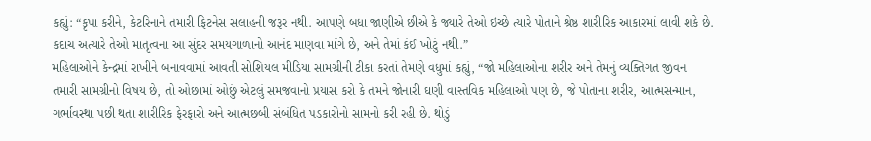કહ્યું: “કૃપા કરીને, કેટરિનાને તમારી ફિટનેસ સલાહની જરૂર નથી. આપણે બધા જાણીએ છીએ કે જ્યારે તેઓ ઇચ્છે ત્યારે પોતાને શ્રેષ્ઠ શારીરિક આકારમાં લાવી શકે છે. કદાચ અત્યારે તેઓ માતૃત્વના આ સુંદર સમયગાળાનો આનંદ માણવા માંગે છે, અને તેમાં કંઈ ખોટું નથી.”
મહિલાઓને કેન્દ્રમાં રાખીને બનાવવામાં આવતી સોશિયલ મીડિયા સામગ્રીની ટીકા કરતાં તેમણે વધુમાં કહ્યું, “જો મહિલાઓના શરીર અને તેમનું વ્યક્તિગત જીવન તમારી સામગ્રીનો વિષય છે, તો ઓછામાં ઓછું એટલું સમજવાનો પ્રયાસ કરો કે તમને જોનારી ઘણી વાસ્તવિક મહિલાઓ પણ છે, જે પોતાના શરીર, આત્મસન્માન, ગર્ભાવસ્થા પછી થતા શારીરિક ફેરફારો અને આત્મછબી સંબંધિત પડકારોનો સામનો કરી રહી છે. થોડું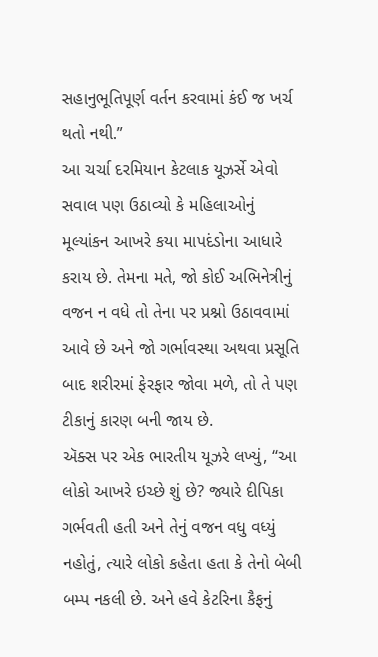સહાનુભૂતિપૂર્ણ વર્તન કરવામાં કંઈ જ ખર્ચ થતો નથી.”
આ ચર્ચા દરમિયાન કેટલાક યૂઝર્સે એવો સવાલ પણ ઉઠાવ્યો કે મહિલાઓનું મૂલ્યાંકન આખરે કયા માપદંડોના આધારે કરાય છે. તેમના મતે, જો કોઈ અભિનેત્રીનું વજન ન વધે તો તેના પર પ્રશ્નો ઉઠાવવામાં આવે છે અને જો ગર્ભાવસ્થા અથવા પ્રસૂતિ બાદ શરીરમાં ફેરફાર જોવા મળે, તો તે પણ ટીકાનું કારણ બની જાય છે.
ઍક્સ પર એક ભારતીય યૂઝરે લખ્યું, “આ લોકો આખરે ઇચ્છે શું છે? જ્યારે દીપિકા ગર્ભવતી હતી અને તેનું વજન વધુ વધ્યું નહોતું, ત્યારે લોકો કહેતા હતા કે તેનો બેબી બમ્પ નકલી છે. અને હવે કેટરિના કૈફનું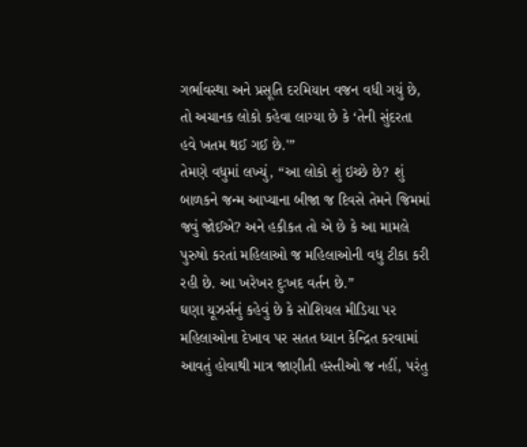ગર્ભાવસ્થા અને પ્રસૂતિ દરમિયાન વજન વધી ગયું છે, તો અચાનક લોકો કહેવા લાગ્યા છે કે ‘તેની સુંદરતા હવે ખતમ થઈ ગઈ છે.'”
તેમણે વધુમાં લખ્યું, “આ લોકો શું ઇચ્છે છે? શું બાળકને જન્મ આપ્યાના બીજા જ દિવસે તેમને જિમમાં જવું જોઈએ? અને હકીકત તો એ છે કે આ મામલે પુરુષો કરતાં મહિલાઓ જ મહિલાઓની વધુ ટીકા કરી રહી છે. આ ખરેખર દુઃખદ વર્તન છે.”
ઘણા યૂઝર્સનું કહેવું છે કે સોશિયલ મીડિયા પર મહિલાઓના દેખાવ પર સતત ધ્યાન કેન્દ્રિત કરવામાં આવતું હોવાથી માત્ર જાણીતી હસ્તીઓ જ નહીં, પરંતુ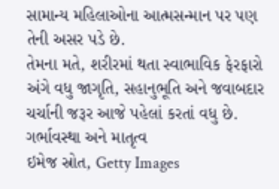સામાન્ય મહિલાઓના આત્મસન્માન પર પણ તેની અસર પડે છે.
તેમના મતે, શરીરમાં થતા સ્વાભાવિક ફેરફારો અંગે વધુ જાગૃતિ, સહાનુભૂતિ અને જવાબદાર ચર્ચાની જરૂર આજે પહેલાં કરતાં વધુ છે.
ગર્ભાવસ્થા અને માતૃત્વ
ઇમેજ સ્રોત, Getty Images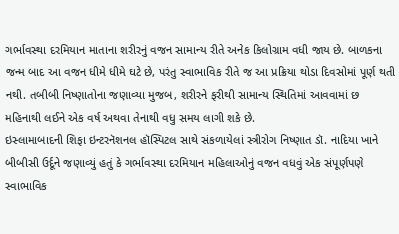ગર્ભાવસ્થા દરમિયાન માતાના શરીરનું વજન સામાન્ય રીતે અનેક કિલોગ્રામ વધી જાય છે. બાળકના જન્મ બાદ આ વજન ધીમે ધીમે ઘટે છે, પરંતુ સ્વાભાવિક રીતે જ આ પ્રક્રિયા થોડા દિવસોમાં પૂર્ણ થતી નથી. તબીબી નિષ્ણાતોના જણાવ્યા મુજબ, શરીરને ફરીથી સામાન્ય સ્થિતિમાં આવવામાં છ મહિનાથી લઈને એક વર્ષ અથવા તેનાથી વધુ સમય લાગી શકે છે.
ઇસ્લામાબાદની શિફા ઇન્ટરનૅશનલ હૉસ્પિટલ સાથે સંકળાયેલાં સ્ત્રીરોગ નિષ્ણાત ડૉ. નાદિયા ખાને બીબીસી ઉર્દૂને જણાવ્યું હતું કે ગર્ભાવસ્થા દરમિયાન મહિલાઓનું વજન વધવું એક સંપૂર્ણપણે સ્વાભાવિક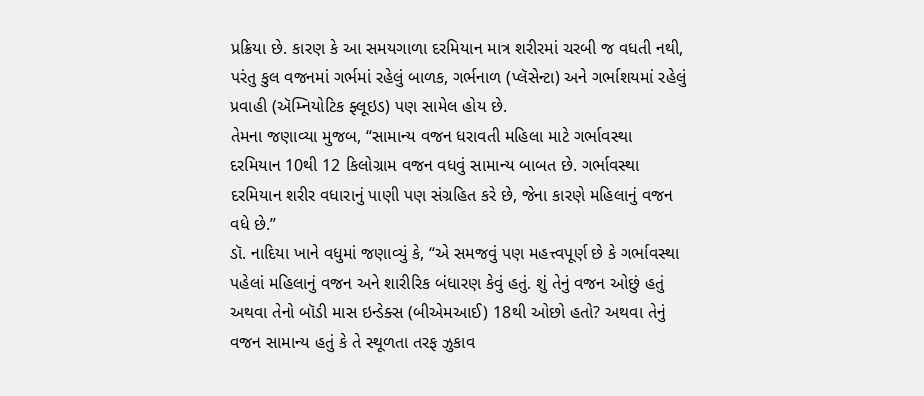પ્રક્રિયા છે. કારણ કે આ સમયગાળા દરમિયાન માત્ર શરીરમાં ચરબી જ વધતી નથી, પરંતુ કુલ વજનમાં ગર્ભમાં રહેલું બાળક, ગર્ભનાળ (પ્લૅસેન્ટા) અને ગર્ભાશયમાં રહેલું પ્રવાહી (ઍમ્નિયોટિક ફ્લૂઇડ) પણ સામેલ હોય છે.
તેમના જણાવ્યા મુજબ, “સામાન્ય વજન ધરાવતી મહિલા માટે ગર્ભાવસ્થા દરમિયાન 10થી 12 કિલોગ્રામ વજન વધવું સામાન્ય બાબત છે. ગર્ભાવસ્થા દરમિયાન શરીર વધારાનું પાણી પણ સંગ્રહિત કરે છે, જેના કારણે મહિલાનું વજન વધે છે.”
ડૉ. નાદિયા ખાને વધુમાં જણાવ્યું કે, “એ સમજવું પણ મહત્ત્વપૂર્ણ છે કે ગર્ભાવસ્થા પહેલાં મહિલાનું વજન અને શારીરિક બંધારણ કેવું હતું. શું તેનું વજન ઓછું હતું અથવા તેનો બૉડી માસ ઇન્ડેક્સ (બીએમઆઈ) 18થી ઓછો હતો? અથવા તેનું વજન સામાન્ય હતું કે તે સ્થૂળતા તરફ ઝુકાવ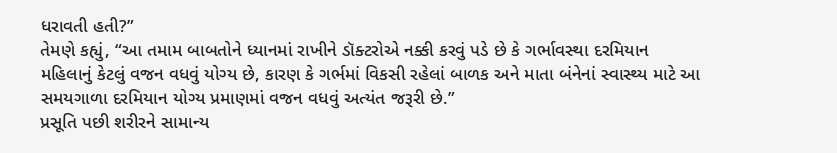ધરાવતી હતી?”
તેમણે કહ્યું, “આ તમામ બાબતોને ધ્યાનમાં રાખીને ડૉક્ટરોએ નક્કી કરવું પડે છે કે ગર્ભાવસ્થા દરમિયાન મહિલાનું કેટલું વજન વધવું યોગ્ય છે, કારણ કે ગર્ભમાં વિકસી રહેલાં બાળક અને માતા બંનેનાં સ્વાસ્થ્ય માટે આ સમયગાળા દરમિયાન યોગ્ય પ્રમાણમાં વજન વધવું અત્યંત જરૂરી છે.”
પ્રસૂતિ પછી શરીરને સામાન્ય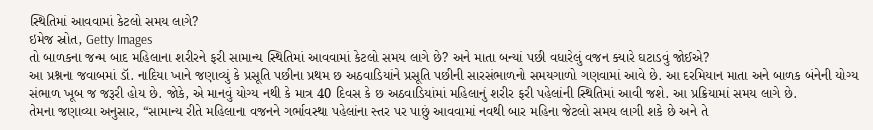સ્થિતિમાં આવવામાં કેટલો સમય લાગે?
ઇમેજ સ્રોત, Getty Images
તો બાળકના જન્મ બાદ મહિલાના શરીરને ફરી સામાન્ય સ્થિતિમાં આવવામાં કેટલો સમય લાગે છે? અને માતા બન્યાં પછી વધારેલું વજન ક્યારે ઘટાડવું જોઈએ?
આ પ્રશ્નના જવાબમાં ડૉ. નાદિયા ખાને જણાવ્યું કે પ્રસૂતિ પછીના પ્રથમ છ અઠવાડિયાંને પ્રસૂતિ પછીની સારસંભાળનો સમયગાળો ગણવામાં આવે છે. આ દરમિયાન માતા અને બાળક બંનેની યોગ્ય સંભાળ ખૂબ જ જરૂરી હોય છે. જોકે, એ માનવું યોગ્ય નથી કે માત્ર 40 દિવસ કે છ અઠવાડિયાંમાં મહિલાનું શરીર ફરી પહેલાંની સ્થિતિમાં આવી જશે. આ પ્રક્રિયામાં સમય લાગે છે.
તેમના જણાવ્યા અનુસાર, “સામાન્ય રીતે મહિલાના વજનને ગર્ભાવસ્થા પહેલાંના સ્તર પર પાછું આવવામાં નવથી બાર મહિના જેટલો સમય લાગી શકે છે અને તે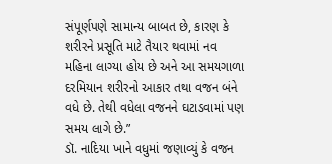સંપૂર્ણપણે સામાન્ય બાબત છે, કારણ કે શરીરને પ્રસૂતિ માટે તૈયાર થવામાં નવ મહિના લાગ્યા હોય છે અને આ સમયગાળા દરમિયાન શરીરનો આકાર તથા વજન બંને વધે છે. તેથી વધેલા વજનને ઘટાડવામાં પણ સમય લાગે છે.”
ડૉ. નાદિયા ખાને વધુમાં જણાવ્યું કે વજન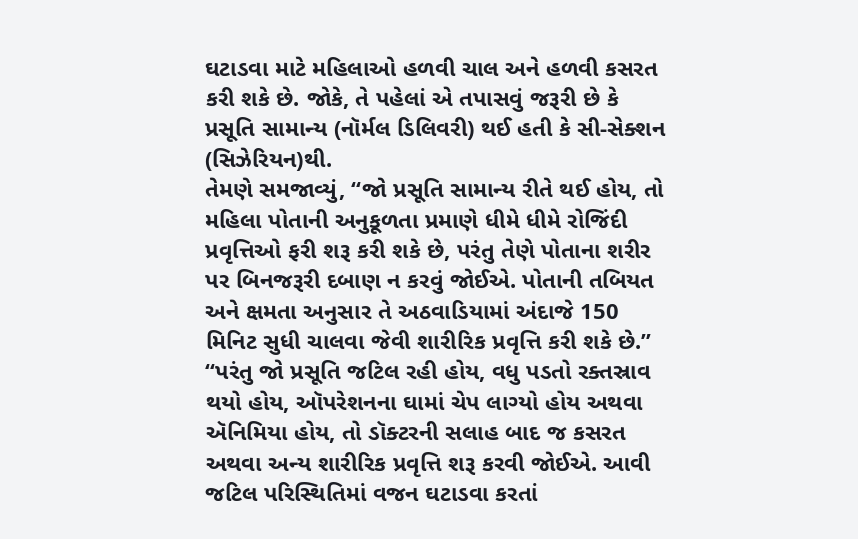ઘટાડવા માટે મહિલાઓ હળવી ચાલ અને હળવી કસરત કરી શકે છે. જોકે, તે પહેલાં એ તપાસવું જરૂરી છે કે પ્રસૂતિ સામાન્ય (નૉર્મલ ડિલિવરી) થઈ હતી કે સી-સેક્શન (સિઝેરિયન)થી.
તેમણે સમજાવ્યું, “જો પ્રસૂતિ સામાન્ય રીતે થઈ હોય, તો મહિલા પોતાની અનુકૂળતા પ્રમાણે ધીમે ધીમે રોજિંદી પ્રવૃત્તિઓ ફરી શરૂ કરી શકે છે, પરંતુ તેણે પોતાના શરીર પર બિનજરૂરી દબાણ ન કરવું જોઈએ. પોતાની તબિયત અને ક્ષમતા અનુસાર તે અઠવાડિયામાં અંદાજે 150 મિનિટ સુધી ચાલવા જેવી શારીરિક પ્રવૃત્તિ કરી શકે છે.”
“પરંતુ જો પ્રસૂતિ જટિલ રહી હોય, વધુ પડતો રક્તસ્રાવ થયો હોય, ઑપરેશનના ઘામાં ચેપ લાગ્યો હોય અથવા ઍનિમિયા હોય, તો ડૉક્ટરની સલાહ બાદ જ કસરત અથવા અન્ય શારીરિક પ્રવૃત્તિ શરૂ કરવી જોઈએ. આવી જટિલ પરિસ્થિતિમાં વજન ઘટાડવા કરતાં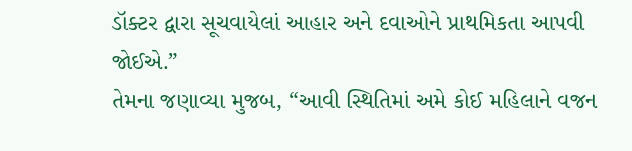ડૉક્ટર દ્વારા સૂચવાયેલાં આહાર અને દવાઓને પ્રાથમિકતા આપવી જોઈએ.”
તેમના જણાવ્યા મુજબ, “આવી સ્થિતિમાં અમે કોઈ મહિલાને વજન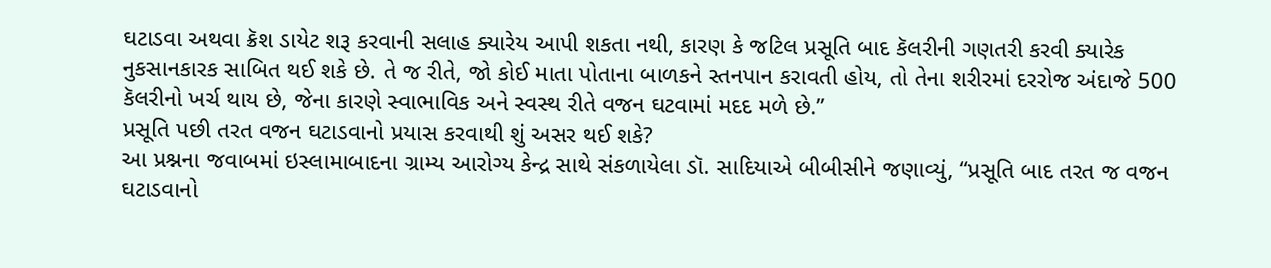ઘટાડવા અથવા ક્રૅશ ડાયેટ શરૂ કરવાની સલાહ ક્યારેય આપી શકતા નથી, કારણ કે જટિલ પ્રસૂતિ બાદ કૅલરીની ગણતરી કરવી ક્યારેક નુકસાનકારક સાબિત થઈ શકે છે. તે જ રીતે, જો કોઈ માતા પોતાના બાળકને સ્તનપાન કરાવતી હોય, તો તેના શરીરમાં દરરોજ અંદાજે 500 કૅલરીનો ખર્ચ થાય છે, જેના કારણે સ્વાભાવિક અને સ્વસ્થ રીતે વજન ઘટવામાં મદદ મળે છે.”
પ્રસૂતિ પછી તરત વજન ઘટાડવાનો પ્રયાસ કરવાથી શું અસર થઈ શકે?
આ પ્રશ્નના જવાબમાં ઇસ્લામાબાદના ગ્રામ્ય આરોગ્ય કેન્દ્ર સાથે સંકળાયેલા ડૉ. સાદિયાએ બીબીસીને જણાવ્યું, “પ્રસૂતિ બાદ તરત જ વજન ઘટાડવાનો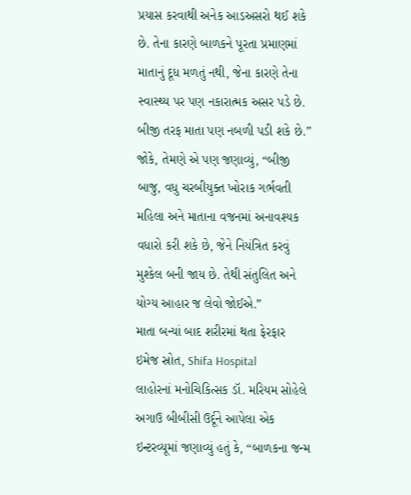પ્રયાસ કરવાથી અનેક આડઅસરો થઈ શકે છે. તેના કારણે બાળકને પૂરતા પ્રમાણમાં માતાનું દૂધ મળતું નથી, જેના કારણે તેના સ્વાસ્થ્ય પર પણ નકારાત્મક અસર પડે છે. બીજી તરફ માતા પણ નબળી પડી શકે છે.”
જોકે, તેમણે એ પણ જણાવ્યું, “બીજી બાજુ, વધુ ચરબીયુક્ત ખોરાક ગર્ભવતી મહિલા અને માતાના વજનમાં અનાવશ્યક વધારો કરી શકે છે, જેને નિયંત્રિત કરવું મુશ્કેલ બની જાય છે. તેથી સંતુલિત અને યોગ્ય આહાર જ લેવો જોઈએ.”
માતા બન્યાં બાદ શરીરમાં થતા ફેરફાર
ઇમેજ સ્રોત, Shifa Hospital
લાહોરનાં મનોચિકિત્સક ડૉ. મરિયમ સોહેલે અગાઉ બીબીસી ઉર્દૂને આપેલા એક ઇન્ટરવ્યૂમાં જણાવ્યું હતું કે, “બાળકના જન્મ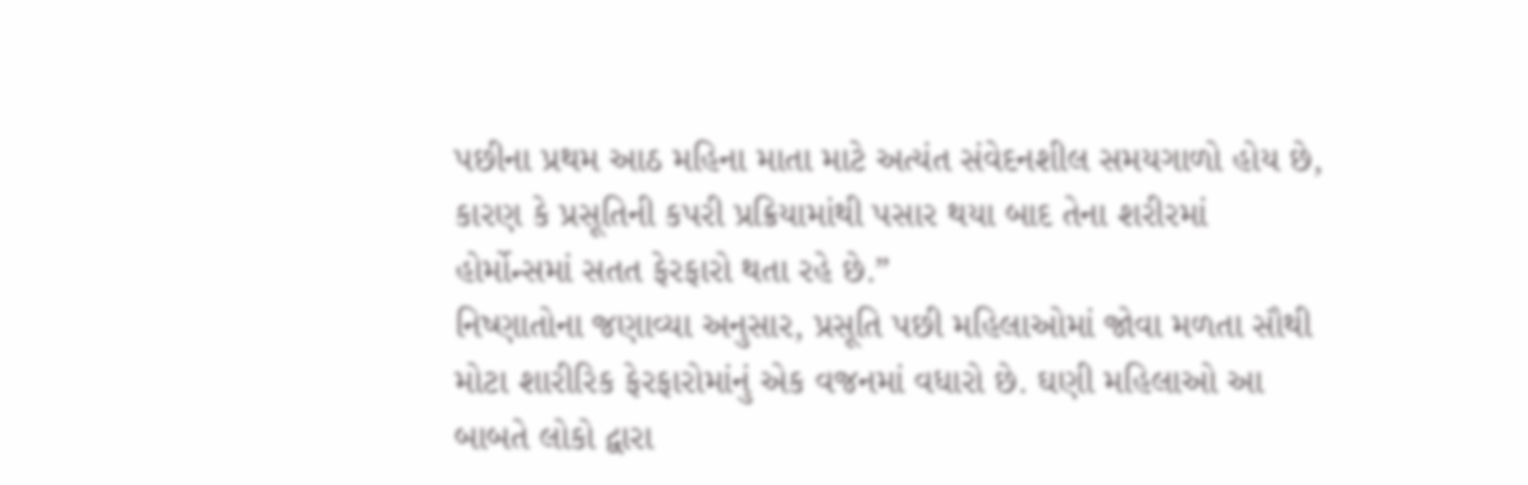પછીના પ્રથમ આઠ મહિના માતા માટે અત્યંત સંવેદનશીલ સમયગાળો હોય છે, કારણ કે પ્રસૂતિની કપરી પ્રક્રિયામાંથી પસાર થયા બાદ તેના શરીરમાં હોર્મોન્સમાં સતત ફેરફારો થતા રહે છે.”
નિષ્ણાતોના જણાવ્યા અનુસાર, પ્રસૂતિ પછી મહિલાઓમાં જોવા મળતા સૌથી મોટા શારીરિક ફેરફારોમાંનું એક વજનમાં વધારો છે. ઘણી મહિલાઓ આ બાબતે લોકો દ્વારા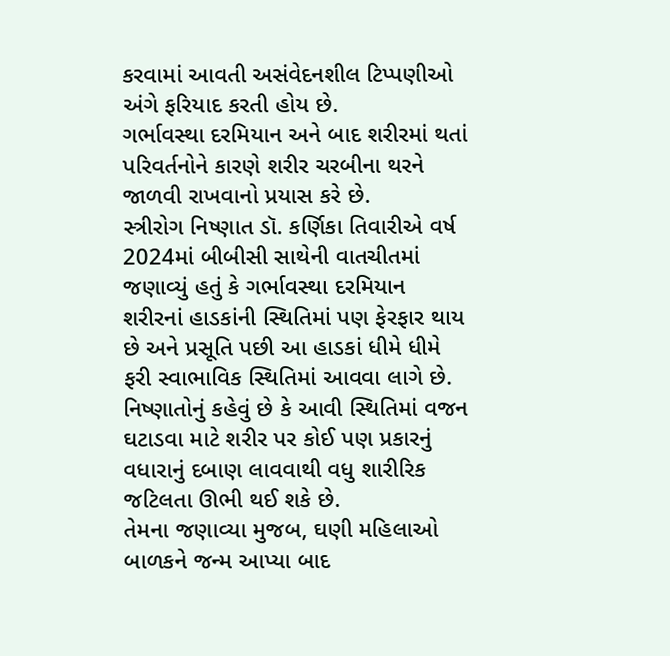કરવામાં આવતી અસંવેદનશીલ ટિપ્પણીઓ અંગે ફરિયાદ કરતી હોય છે.
ગર્ભાવસ્થા દરમિયાન અને બાદ શરીરમાં થતાં પરિવર્તનોને કારણે શરીર ચરબીના થરને જાળવી રાખવાનો પ્રયાસ કરે છે.
સ્ત્રીરોગ નિષ્ણાત ડૉ. કર્ણિકા તિવારીએ વર્ષ 2024માં બીબીસી સાથેની વાતચીતમાં જણાવ્યું હતું કે ગર્ભાવસ્થા દરમિયાન શરીરનાં હાડકાંની સ્થિતિમાં પણ ફેરફાર થાય છે અને પ્રસૂતિ પછી આ હાડકાં ધીમે ધીમે ફરી સ્વાભાવિક સ્થિતિમાં આવવા લાગે છે.
નિષ્ણાતોનું કહેવું છે કે આવી સ્થિતિમાં વજન ઘટાડવા માટે શરીર પર કોઈ પણ પ્રકારનું વધારાનું દબાણ લાવવાથી વધુ શારીરિક જટિલતા ઊભી થઈ શકે છે.
તેમના જણાવ્યા મુજબ, ઘણી મહિલાઓ બાળકને જન્મ આપ્યા બાદ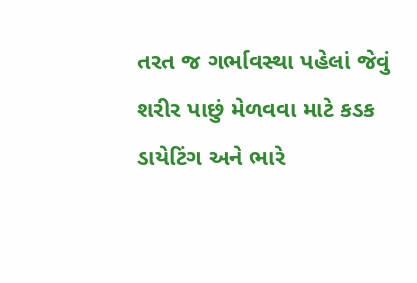તરત જ ગર્ભાવસ્થા પહેલાં જેવું શરીર પાછું મેળવવા માટે કડક ડાયેટિંગ અને ભારે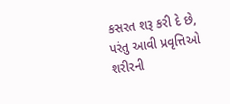કસરત શરૂ કરી દે છે, પરંતુ આવી પ્રવૃત્તિઓ શરીરની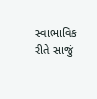સ્વાભાવિક રીતે સાજું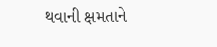થવાની ક્ષમતાને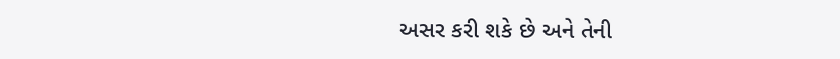અસર કરી શકે છે અને તેની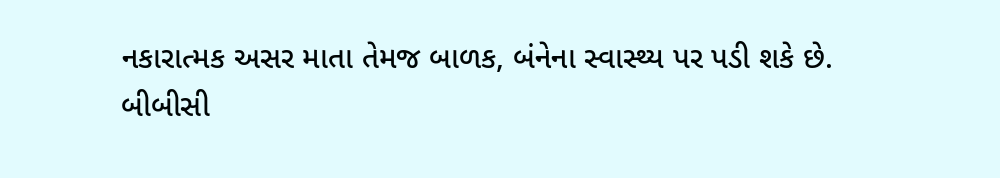નકારાત્મક અસર માતા તેમજ બાળક, બંનેના સ્વાસ્થ્ય પર પડી શકે છે.
બીબીસી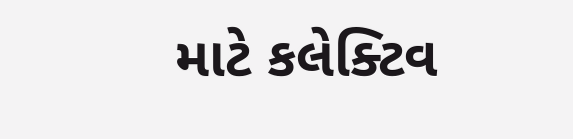માટે કલેક્ટિવ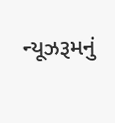ન્યૂઝરૂમનું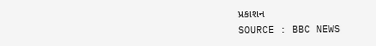પ્રકાશન
SOURCE : BBC NEWS